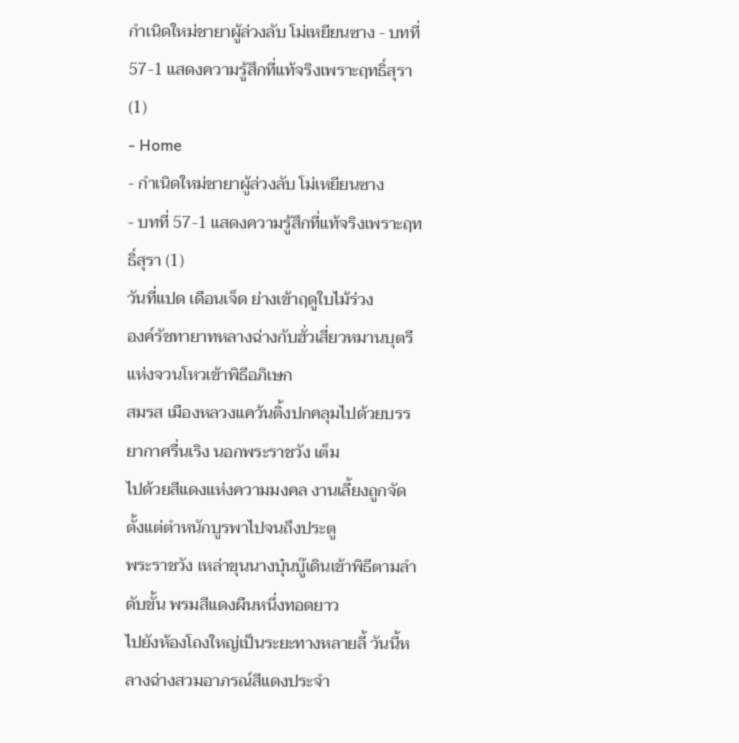กำเนิดใหม่ชายาผู้ล่วงลับ โม่เหยียนซาง - บทที่ 57-1 แสดงความรู้สึกที่แท้จริงเพราะฤทธิ์สุรา (1)
- Home
- กำเนิดใหม่ชายาผู้ล่วงลับ โม่เหยียนซาง
- บทที่ 57-1 แสดงความรู้สึกที่แท้จริงเพราะฤทธิ์สุรา (1)
วันที่แปด เดือนเจ็ด ย่างเข้าฤดูใบไม้ร่วง
องค์รัชทายาทหลางฉ่างกับฮั่วเสี่ยวหมานบุตรีแห่งจวนโหวเข้าพิธีอภิเษก
สมรส เมืองหลวงแคว้นติ้งปกคลุมไปด้วยบรรยากาศรื่นเริง นอกพระราชวัง เต็ม
ไปด้วยสีแดงแห่งความมงคล งานเลี้ยงถูกจัดตั้งแต่ตำหนักบูรพาไปจนถึงประตู
พระราชวัง เหล่าขุนนางบุ๋นบู๊เดินเข้าพิธีตามลำดับขั้น พรมสีแดงผืนหนึ่งทอดยาว
ไปยังห้องโถงใหญ่เป็นระยะทางหลายลี้ วันนี้หลางฉ่างสวมอาภรณ์สีแดงประจำ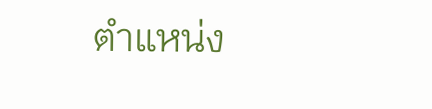ตำแหน่ง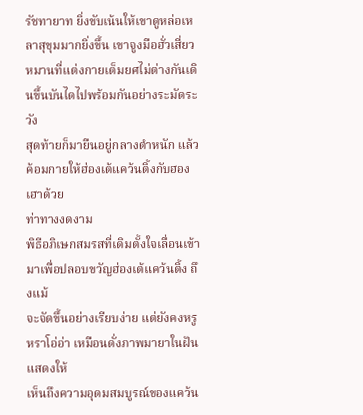รัชทายาท ยิ่งขับเน้นให้เขาดูหล่อเหลาสุขุมมากยิ่งขึ้น เขาจูงมือฮั่วเสี่ยว
หมานที่แต่งกายเต็มยศไม่ต่างกันเดินขึ้นบันไดไปพร้อมกันอย่างระมัดระวัง
สุดท้ายก็มายืนอยู่กลางตำหนัก แล้วค้อมกายให้ฮ่องเต้แคว้นติ้งกับฮองเฮาด้วย
ท่าทางงดงาม
พิธีอภิเษกสมรสที่เดิมตั้งใจเลื่อนเข้ามาเพื่อปลอบขวัญฮ่องเต้แคว้นติ้ง ถึงแม้
จะจัดขึ้นอย่างเรียบง่าย แต่ยังคงหรูหราโอ่อ่า เหมือนดั่งภาพมายาในฝัน แสดงให้
เห็นถึงความอุดมสมบูรณ์ของแคว้น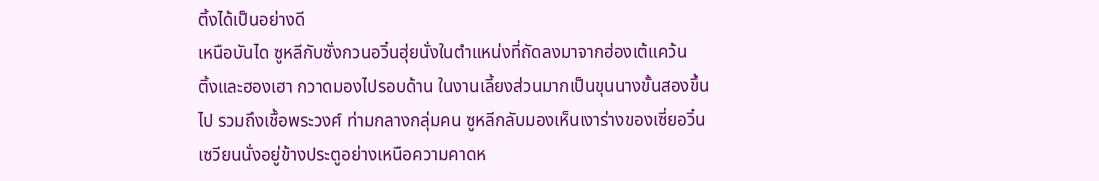ติ้งได้เป็นอย่างดี
เหนือบันได ซูหลีกับซั่งกวนอวิ๋นฮุ่ยนั่งในตำแหน่งที่ถัดลงมาจากฮ่องเต้แคว้น
ติ้งและฮองเฮา กวาดมองไปรอบด้าน ในงานเลี้ยงส่วนมากเป็นขุนนางขั้นสองขึ้น
ไป รวมถึงเชื้อพระวงศ์ ท่ามกลางกลุ่มคน ซูหลีกลับมองเห็นเงาร่างของเซี่ยอวิ๋น
เซวียนนั่งอยู่ข้างประตูอย่างเหนือความคาดห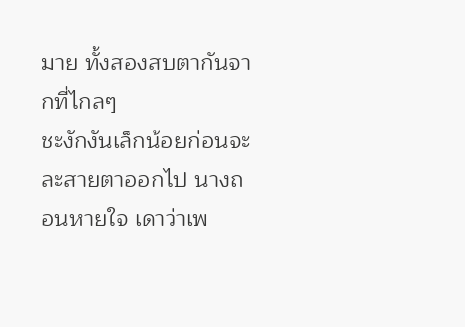มาย ทั้งสองสบตากันจากที่ไกลๆ
ชะงักงันเล็กน้อยก่อนจะละสายตาออกไป นางถอนหายใจ เดาว่าเพ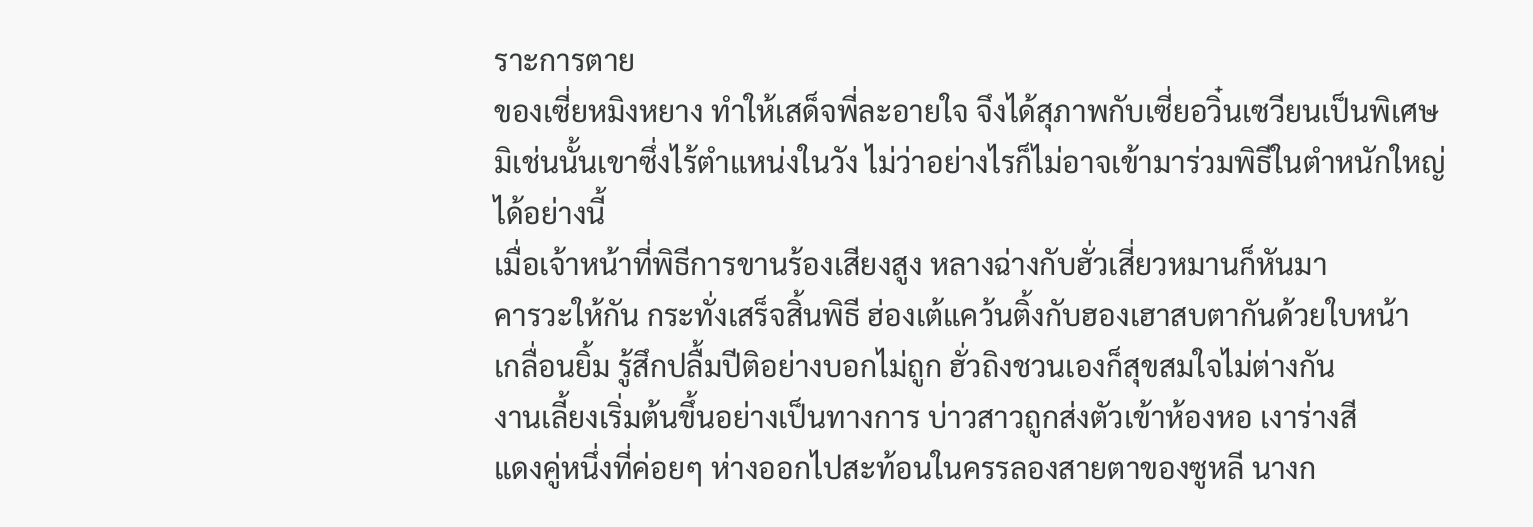ราะการตาย
ของเซี่ยหมิงหยาง ทำให้เสด็จพี่ละอายใจ จึงได้สุภาพกับเซี่ยอวิ๋นเซวียนเป็นพิเศษ
มิเช่นนั้นเขาซึ่งไร้ตำแหน่งในวัง ไม่ว่าอย่างไรก็ไม่อาจเข้ามาร่วมพิธีในตำหนักใหญ่
ได้อย่างนี้
เมื่อเจ้าหน้าที่พิธีการขานร้องเสียงสูง หลางฉ่างกับฮั่วเสี่ยวหมานก็หันมา
คารวะให้กัน กระทั่งเสร็จสิ้นพิธี ฮ่องเต้แคว้นติ้งกับฮองเฮาสบตากันด้วยใบหน้า
เกลื่อนยิ้ม รู้สึกปลื้มปีติอย่างบอกไม่ถูก ฮั่วถิงชวนเองก็สุขสมใจไม่ต่างกัน
งานเลี้ยงเริ่มต้นขึ้นอย่างเป็นทางการ บ่าวสาวถูกส่งตัวเข้าห้องหอ เงาร่างสี
แดงคู่หนึ่งที่ค่อยๆ ห่างออกไปสะท้อนในครรลองสายตาของซูหลี นางก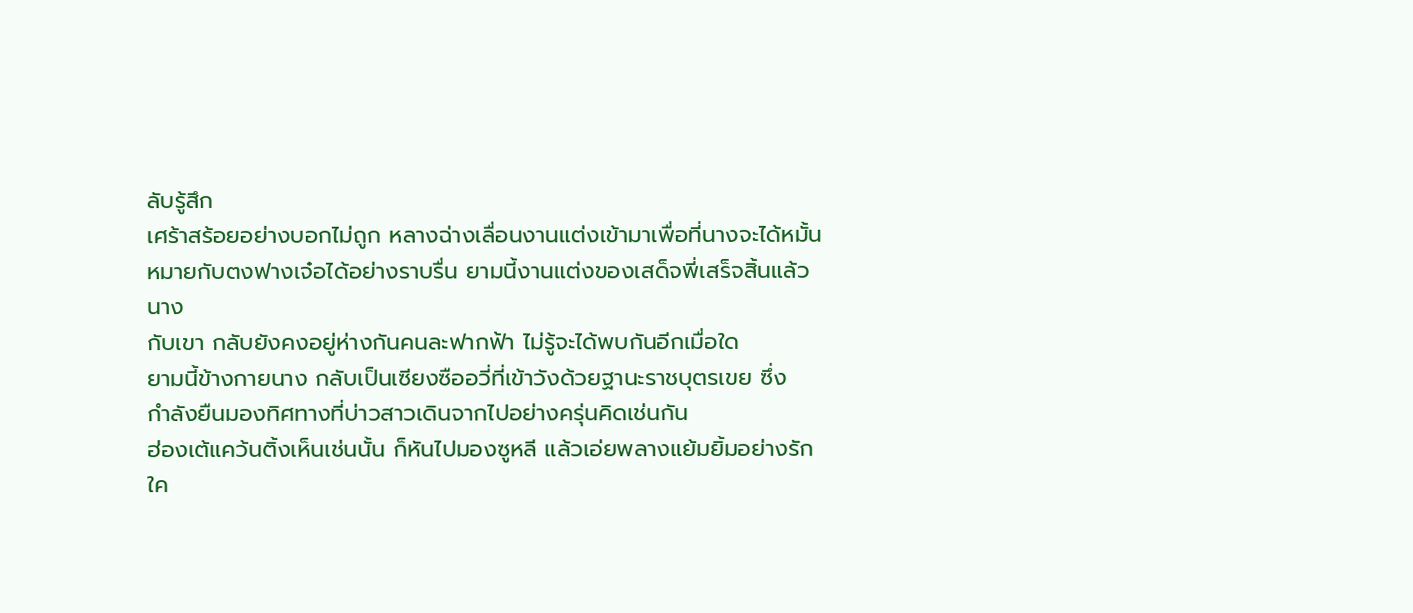ลับรู้สึก
เศร้าสร้อยอย่างบอกไม่ถูก หลางฉ่างเลื่อนงานแต่งเข้ามาเพื่อที่นางจะได้หมั้น
หมายกับตงฟางเจ๋อได้อย่างราบรื่น ยามนี้งานแต่งของเสด็จพี่เสร็จสิ้นแล้ว นาง
กับเขา กลับยังคงอยู่ห่างกันคนละฟากฟ้า ไม่รู้จะได้พบกันอีกเมื่อใด
ยามนี้ข้างกายนาง กลับเป็นเซียงซืออวี่ที่เข้าวังด้วยฐานะราชบุตรเขย ซึ่ง
กำลังยืนมองทิศทางที่บ่าวสาวเดินจากไปอย่างครุ่นคิดเช่นกัน
ฮ่องเต้แคว้นติ้งเห็นเช่นนั้น ก็หันไปมองซูหลี แล้วเอ่ยพลางแย้มยิ้มอย่างรัก
ใค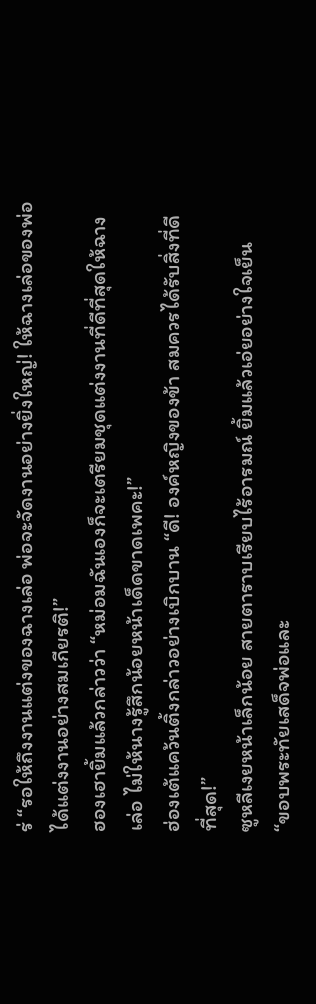ร่ “รอให้ถึงงานแต่งของฉางเล่อ พ่อจะจัดงานอย่างยิ่งใหญ่! ให้ฉางเล่อของพ่อ
ได้แต่งงานอย่างสมเกียรติ!”
ฮองเฮายิ้มแล้วกล่าวว่า “หม่อมฉันเองก็จะเตรียมชุดแต่งงานที่ดีที่สุดให้ฉาง
เล่อ ไม่ให้นางรู้สึกน้อยหน้าเด็ดขาดเพคะ!”
ฮ่องเต้แคว้นติ้งกล่าวอย่างเบิกบาน “ดี! องค์หญิงของข้า สมควรได้รับสิ่งที่ดี
ที่สุด!”
ซูหลีเงยหน้าเล็กน้อย สายตาราบเรียบไร้อารมณ์ ยิ้มแล้วเอ่ยอย่างใจเย็น
“ขอบพระทัยเสด็จพ่อและ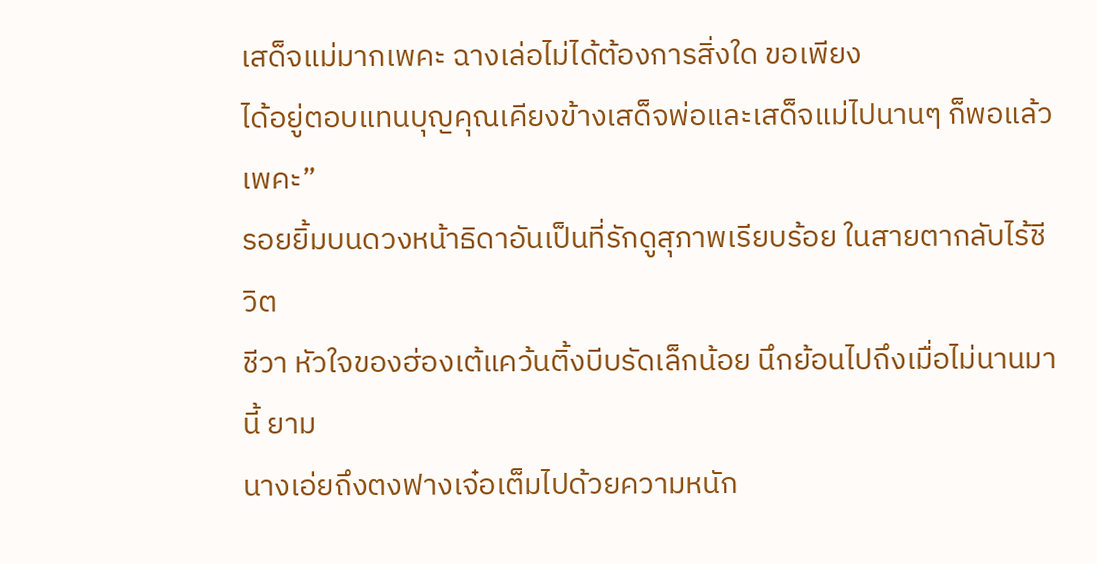เสด็จแม่มากเพคะ ฉางเล่อไม่ได้ต้องการสิ่งใด ขอเพียง
ได้อยู่ตอบแทนบุญคุณเคียงข้างเสด็จพ่อและเสด็จแม่ไปนานๆ ก็พอแล้วเพคะ”
รอยยิ้มบนดวงหน้าธิดาอันเป็นที่รักดูสุภาพเรียบร้อย ในสายตากลับไร้ชีวิต
ชีวา หัวใจของฮ่องเต้แคว้นติ้งบีบรัดเล็กน้อย นึกย้อนไปถึงเมื่อไม่นานมานี้ ยาม
นางเอ่ยถึงตงฟางเจ๋อเต็มไปด้วยความหนัก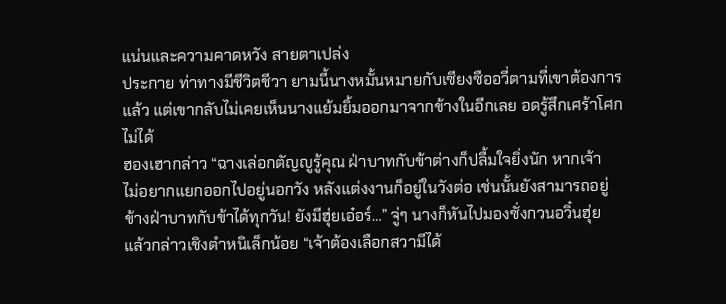แน่นและความคาดหวัง สายตาเปล่ง
ประกาย ท่าทางมีชีวิตชีวา ยามนี้นางหมั้นหมายกับเซียงซืออวี่ตามที่เขาต้องการ
แล้ว แต่เขากลับไม่เคยเห็นนางแย้มยิ้มออกมาจากข้างในอีกเลย อดรู้สึกเศร้าโศก
ไม่ได้
ฮองเฮากล่าว “ฉางเล่อกตัญญูรู้คุณ ฝ่าบาทกับข้าต่างก็ปลื้มใจยิ่งนัก หากเจ้า
ไม่อยากแยกออกไปอยู่นอกวัง หลังแต่งงานก็อยู่ในวังต่อ เช่นนั้นยังสามารถอยู่
ข้างฝ่าบาทกับข้าได้ทุกวัน! ยังมีฮุ่ยเอ๋อร์…” จู่ๆ นางก็หันไปมองซั่งกวนอวิ๋นฮุ่ย
แล้วกล่าวเชิงตำหนิเล็กน้อย “เจ้าต้องเลือกสวามีได้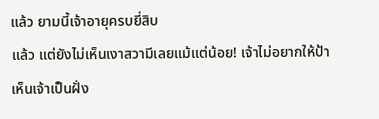แล้ว ยามนี้เจ้าอายุครบยี่สิบ
แล้ว แต่ยังไม่เห็นเงาสวามีเลยแม้แต่น้อย! เจ้าไม่อยากให้ป้าเห็นเจ้าเป็นฝั่ง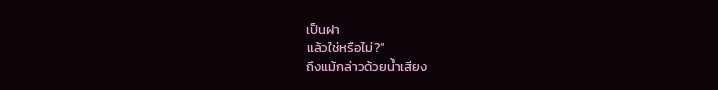เป็นฝา
แล้วใช่หรือไม่?”
ถึงแม้กล่าวด้วยน้ำเสียง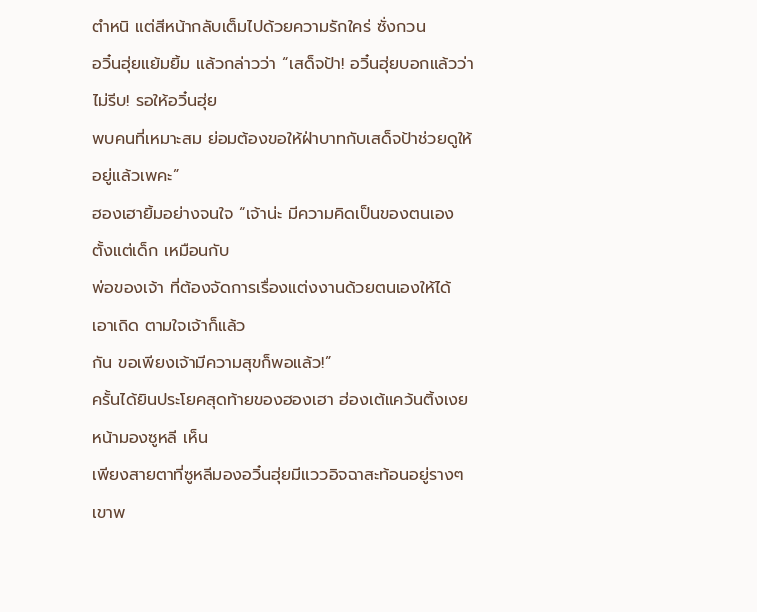ตำหนิ แต่สีหน้ากลับเต็มไปด้วยความรักใคร่ ซั่งกวน
อวิ๋นฮุ่ยแย้มยิ้ม แล้วกล่าวว่า “เสด็จป้า! อวิ๋นฮุ่ยบอกแล้วว่าไม่รีบ! รอให้อวิ๋นฮุ่ย
พบคนที่เหมาะสม ย่อมต้องขอให้ฝ่าบาทกับเสด็จป้าช่วยดูให้อยู่แล้วเพคะ”
ฮองเฮายิ้มอย่างจนใจ “เจ้าน่ะ มีความคิดเป็นของตนเองตั้งแต่เด็ก เหมือนกับ
พ่อของเจ้า ที่ต้องจัดการเรื่องแต่งงานด้วยตนเองให้ได้ เอาเถิด ตามใจเจ้าก็แล้ว
กัน ขอเพียงเจ้ามีความสุขก็พอแล้ว!”
ครั้นได้ยินประโยคสุดท้ายของฮองเฮา ฮ่องเต้แคว้นติ้งเงยหน้ามองซูหลี เห็น
เพียงสายตาที่ซูหลีมองอวิ๋นฮุ่ยมีแววอิจฉาสะท้อนอยู่รางๆ เขาพ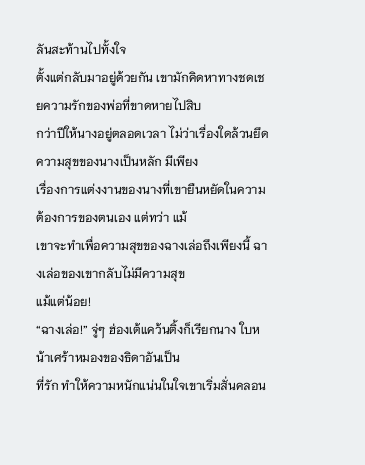ลันสะท้านไปทั้งใจ
ตั้งแต่กลับมาอยู่ด้วยกัน เขามักคิดหาทางชดเชยความรักของพ่อที่ขาดหายไปสิบ
กว่าปีให้นางอยู่ตลอดเวลา ไม่ว่าเรื่องใดล้วนยึดความสุขของนางเป็นหลัก มีเพียง
เรื่องการแต่งงานของนางที่เขายืนหยัดในความต้องการของตนเอง แต่ทว่า แม้
เขาจะทำเพื่อความสุขของฉางเล่อถึงเพียงนี้ ฉางเล่อของเขากลับไม่มีความสุข
แม้แต่น้อย!
“ฉางเล่อ!” จู่ๆ ฮ่องเต้แคว้นติ้งก็เรียกนาง ใบหน้าเศร้าหมองของธิดาอันเป็น
ที่รัก ทำให้ความหนักแน่นในใจเขาเริ่มสั่นคลอน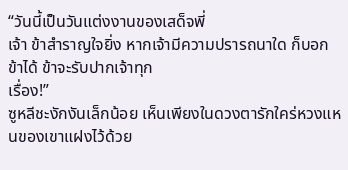“วันนี้เป็นวันแต่งงานของเสด็จพี่
เจ้า ข้าสำราญใจยิ่ง หากเจ้ามีความปรารถนาใด ก็บอกข้าได้ ข้าจะรับปากเจ้าทุก
เรื่อง!”
ซูหลีชะงักงันเล็กน้อย เห็นเพียงในดวงตารักใคร่หวงแหนของเขาแฝงไว้ด้วย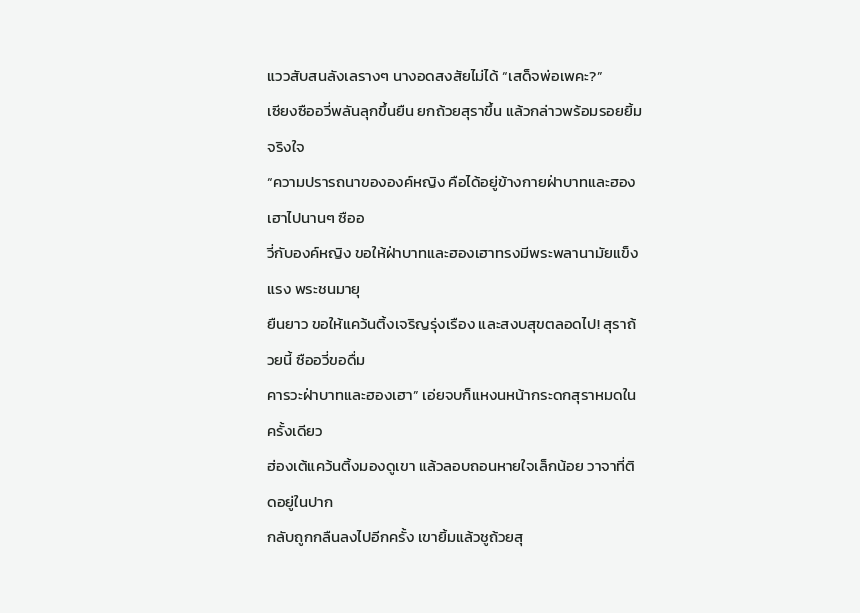แววสับสนลังเลรางๆ นางอดสงสัยไม่ได้ “เสด็จพ่อเพคะ?”
เซียงซืออวี่พลันลุกขึ้นยืน ยกถ้วยสุราขึ้น แล้วกล่าวพร้อมรอยยิ้มจริงใจ
“ความปรารถนาขององค์หญิง คือได้อยู่ข้างกายฝ่าบาทและฮองเฮาไปนานๆ ซืออ
วี่กับองค์หญิง ขอให้ฝ่าบาทและฮองเฮาทรงมีพระพลานามัยแข็งแรง พระชนมายุ
ยืนยาว ขอให้แคว้นติ้งเจริญรุ่งเรือง และสงบสุขตลอดไป! สุราถ้วยนี้ ซืออวี่ขอดื่ม
คารวะฝ่าบาทและฮองเฮา” เอ่ยจบก็แหงนหน้ากระดกสุราหมดในครั้งเดียว
ฮ่องเต้แคว้นติ้งมองดูเขา แล้วลอบถอนหายใจเล็กน้อย วาจาที่ติดอยู่ในปาก
กลับถูกกลืนลงไปอีกครั้ง เขายิ้มแล้วชูถ้วยสุ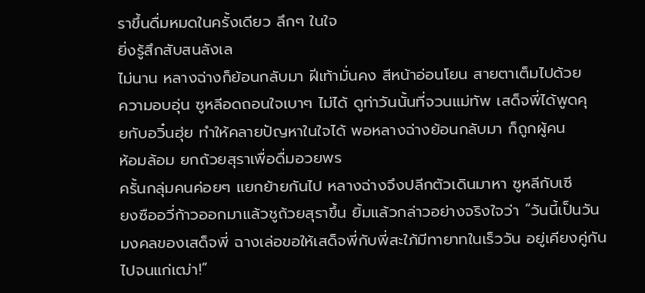ราขึ้นดื่มหมดในครั้งเดียว ลึกๆ ในใจ
ยิ่งรู้สึกสับสนลังเล
ไม่นาน หลางฉ่างก็ย้อนกลับมา ฝีเท้ามั่นคง สีหน้าอ่อนโยน สายตาเต็มไปด้วย
ความอบอุ่น ซูหลีอดถอนใจเบาๆ ไม่ได้ ดูท่าวันนั้นที่จวนแม่ทัพ เสด็จพี่ได้พูดคุ
ยกับอวิ๋นฮุ่ย ทำให้คลายปัญหาในใจได้ พอหลางฉ่างย้อนกลับมา ก็ถูกผู้คน
ห้อมล้อม ยกถ้วยสุราเพื่อดื่มอวยพร
ครั้นกลุ่มคนค่อยๆ แยกย้ายกันไป หลางฉ่างจึงปลีกตัวเดินมาหา ซูหลีกับเซี
ยงซืออวี่ก้าวออกมาแล้วชูถ้วยสุราขึ้น ยิ้มแล้วกล่าวอย่างจริงใจว่า “วันนี้เป็นวัน
มงคลของเสด็จพี่ ฉางเล่อขอให้เสด็จพี่กับพี่สะใภ้มีทายาทในเร็ววัน อยู่เคียงคู่กัน
ไปจนแก่เฒ่า!”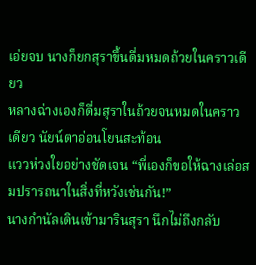เอ่ยจบ นางก็ยกสุราขึ้นดื่มหมดถ้วยในคราวเดียว
หลางฉ่างเองก็ดื่มสุราในถ้วยจนหมดในคราวเดียว นัยน์ตาอ่อนโยนสะท้อน
แววห่วงใยอย่างชัดเจน “พี่เองก็ขอให้ฉางเล่อสมปรารถนาในสิ่งที่หวังเช่นกัน!”
นางกำนัลเดินเข้ามารินสุรา นึกไม่ถึงกลับ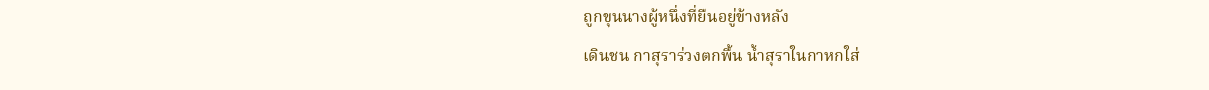ถูกขุนนางผู้หนึ่งที่ยืนอยู่ข้างหลัง
เดินชน กาสุราร่วงตกพื้น น้ำสุราในกาหกใส่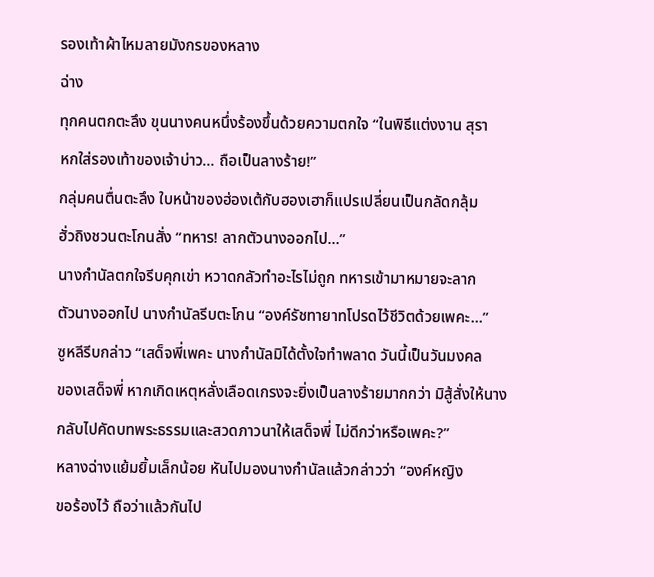รองเท้าผ้าไหมลายมังกรของหลาง
ฉ่าง
ทุกคนตกตะลึง ขุนนางคนหนึ่งร้องขึ้นด้วยความตกใจ “ในพิธีแต่งงาน สุรา
หกใส่รองเท้าของเจ้าบ่าว… ถือเป็นลางร้าย!”
กลุ่มคนตื่นตะลึง ใบหน้าของฮ่องเต้กับฮองเฮาก็แปรเปลี่ยนเป็นกลัดกลุ้ม
ฮั่วถิงชวนตะโกนสั่ง “ทหาร! ลากตัวนางออกไป…”
นางกำนัลตกใจรีบคุกเข่า หวาดกลัวทำอะไรไม่ถูก ทหารเข้ามาหมายจะลาก
ตัวนางออกไป นางกำนัลรีบตะโกน “องค์รัชทายาทโปรดไว้ชีวิตด้วยเพคะ…”
ซูหลีรีบกล่าว “เสด็จพี่เพคะ นางกำนัลมิได้ตั้งใจทำพลาด วันนี้เป็นวันมงคล
ของเสด็จพี่ หากเกิดเหตุหลั่งเลือดเกรงจะยิ่งเป็นลางร้ายมากกว่า มิสู้สั่งให้นาง
กลับไปคัดบทพระธรรมและสวดภาวนาให้เสด็จพี่ ไม่ดีกว่าหรือเพคะ?”
หลางฉ่างแย้มยิ้มเล็กน้อย หันไปมองนางกำนัลแล้วกล่าวว่า “องค์หญิง
ขอร้องไว้ ถือว่าแล้วกันไป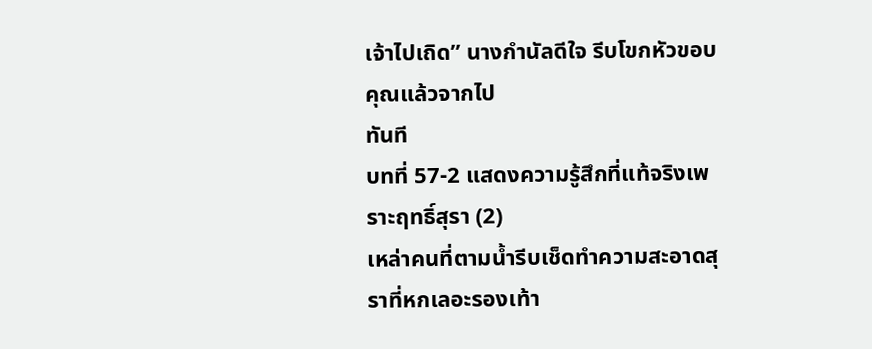เจ้าไปเถิด” นางกำนัลดีใจ รีบโขกหัวขอบคุณแล้วจากไป
ทันที
บทที่ 57-2 แสดงความรู้สึกที่แท้จริงเพราะฤทธิ์สุรา (2)
เหล่าคนที่ตามน้ำรีบเช็ดทำความสะอาดสุราที่หกเลอะรองเท้า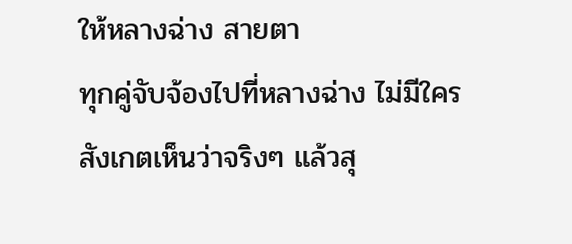ให้หลางฉ่าง สายตา
ทุกคู่จับจ้องไปที่หลางฉ่าง ไม่มีใครสังเกตเห็นว่าจริงๆ แล้วสุ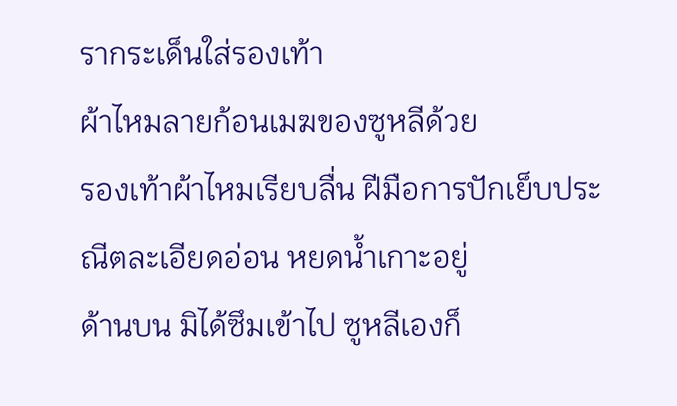รากระเด็นใส่รองเท้า
ผ้าไหมลายก้อนเมฆของซูหลีด้วย
รองเท้าผ้าไหมเรียบลื่น ฝีมือการปักเย็บประณีตละเอียดอ่อน หยดน้ำเกาะอยู่
ด้านบน มิได้ซึมเข้าไป ซูหลีเองก็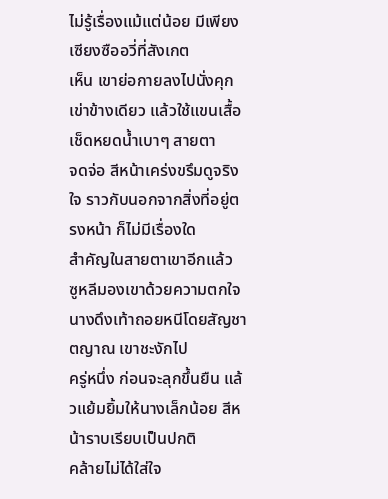ไม่รู้เรื่องแม้แต่น้อย มีเพียงเซียงซืออวี่ที่สังเกต
เห็น เขาย่อกายลงไปนั่งคุกเข่าข้างเดียว แล้วใช้แขนเสื้อเช็ดหยดน้ำเบาๆ สายตา
จดจ่อ สีหน้าเคร่งขรึมดูจริงใจ ราวกับนอกจากสิ่งที่อยู่ตรงหน้า ก็ไม่มีเรื่องใด
สำคัญในสายตาเขาอีกแล้ว
ซูหลีมองเขาด้วยความตกใจ นางดึงเท้าถอยหนีโดยสัญชาตญาณ เขาชะงักไป
ครู่หนึ่ง ก่อนจะลุกขึ้นยืน แล้วแย้มยิ้มให้นางเล็กน้อย สีหน้าราบเรียบเป็นปกติ
คล้ายไม่ได้ใส่ใจ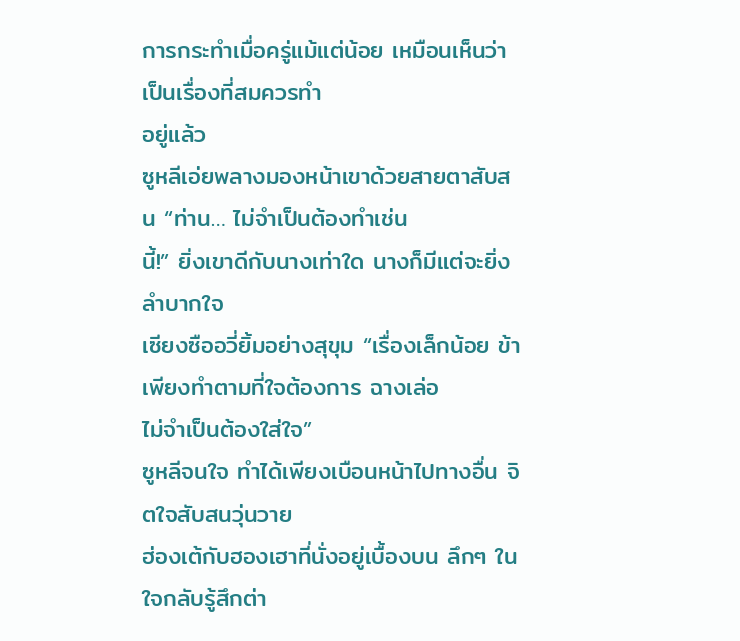การกระทำเมื่อครู่แม้แต่น้อย เหมือนเห็นว่าเป็นเรื่องที่สมควรทำ
อยู่แล้ว
ซูหลีเอ่ยพลางมองหน้าเขาด้วยสายตาสับสน “ท่าน… ไม่จำเป็นต้องทำเช่น
นี้!” ยิ่งเขาดีกับนางเท่าใด นางก็มีแต่จะยิ่งลำบากใจ
เซียงซืออวี่ยิ้มอย่างสุขุม “เรื่องเล็กน้อย ข้าเพียงทำตามที่ใจต้องการ ฉางเล่อ
ไม่จำเป็นต้องใส่ใจ”
ซูหลีจนใจ ทำได้เพียงเบือนหน้าไปทางอื่น จิตใจสับสนวุ่นวาย
ฮ่องเต้กับฮองเฮาที่นั่งอยู่เบื้องบน ลึกๆ ในใจกลับรู้สึกต่า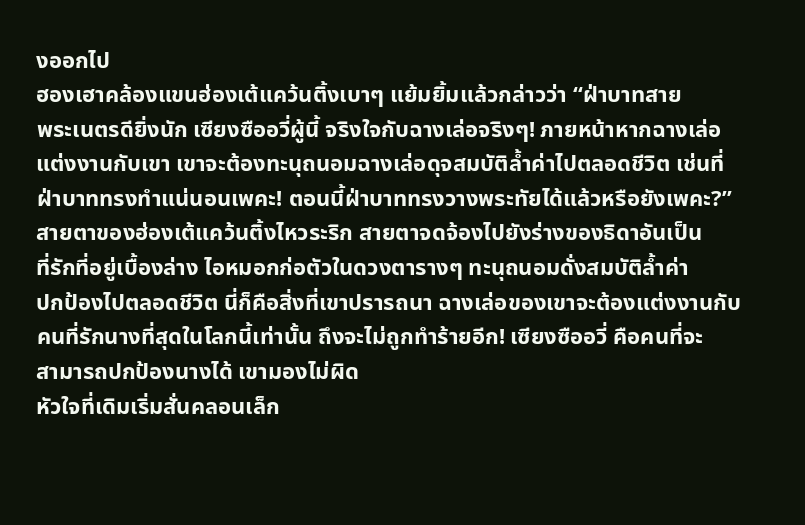งออกไป
ฮองเฮาคล้องแขนฮ่องเต้แคว้นติ้งเบาๆ แย้มยิ้มแล้วกล่าวว่า “ฝ่าบาทสาย
พระเนตรดียิ่งนัก เซียงซืออวี่ผู้นี้ จริงใจกับฉางเล่อจริงๆ! ภายหน้าหากฉางเล่อ
แต่งงานกับเขา เขาจะต้องทะนุถนอมฉางเล่อดุจสมบัติล้ำค่าไปตลอดชีวิต เช่นที่
ฝ่าบาททรงทำแน่นอนเพคะ! ตอนนี้ฝ่าบาททรงวางพระทัยได้แล้วหรือยังเพคะ?”
สายตาของฮ่องเต้แคว้นติ้งไหวระริก สายตาจดจ้องไปยังร่างของธิดาอันเป็น
ที่รักที่อยู่เบื้องล่าง ไอหมอกก่อตัวในดวงตารางๆ ทะนุถนอมดั่งสมบัติล้ำค่า
ปกป้องไปตลอดชีวิต นี่ก็คือสิ่งที่เขาปรารถนา ฉางเล่อของเขาจะต้องแต่งงานกับ
คนที่รักนางที่สุดในโลกนี้เท่านั้น ถึงจะไม่ถูกทำร้ายอีก! เซียงซืออวี่ คือคนที่จะ
สามารถปกป้องนางได้ เขามองไม่ผิด
หัวใจที่เดิมเริ่มสั่นคลอนเล็ก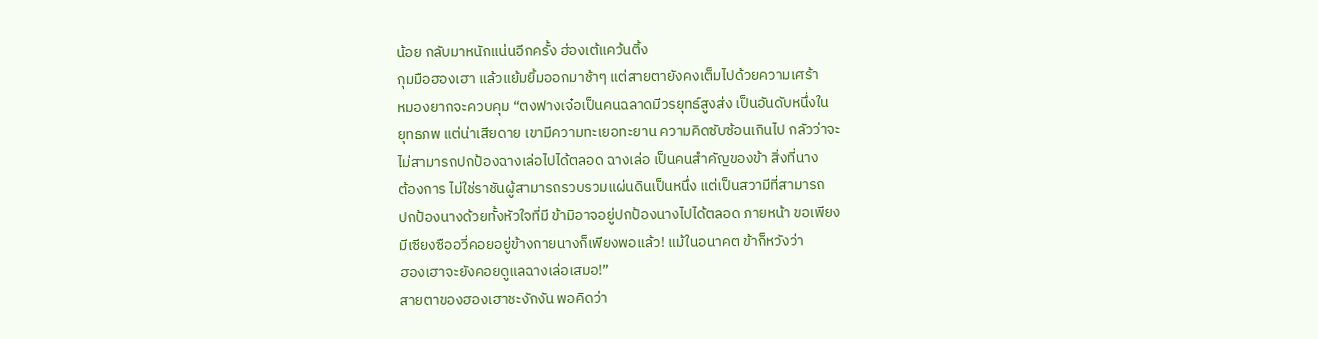น้อย กลับมาหนักแน่นอีกครั้ง ฮ่องเต้แคว้นติ้ง
กุมมือฮองเฮา แล้วแย้มยิ้มออกมาช้าๆ แต่สายตายังคงเต็มไปด้วยความเศร้า
หมองยากจะควบคุม “ตงฟางเจ๋อเป็นคนฉลาดมีวรยุทธ์สูงส่ง เป็นอันดับหนึ่งใน
ยุทธภพ แต่น่าเสียดาย เขามีความทะเยอทะยาน ความคิดซับซ้อนเกินไป กลัวว่าจะ
ไม่สามารถปกป้องฉางเล่อไปได้ตลอด ฉางเล่อ เป็นคนสำคัญของข้า สิ่งที่นาง
ต้องการ ไม่ใช่ราชันผู้สามารถรวบรวมแผ่นดินเป็นหนึ่ง แต่เป็นสวามีที่สามารถ
ปกป้องนางด้วยทั้งหัวใจที่มี ข้ามิอาจอยู่ปกป้องนางไปได้ตลอด ภายหน้า ขอเพียง
มีเซียงซืออวี่คอยอยู่ข้างกายนางก็เพียงพอแล้ว! แม้ในอนาคต ข้าก็หวังว่า
ฮองเฮาจะยังคอยดูแลฉางเล่อเสมอ!”
สายตาของฮองเฮาชะงักงัน พอคิดว่า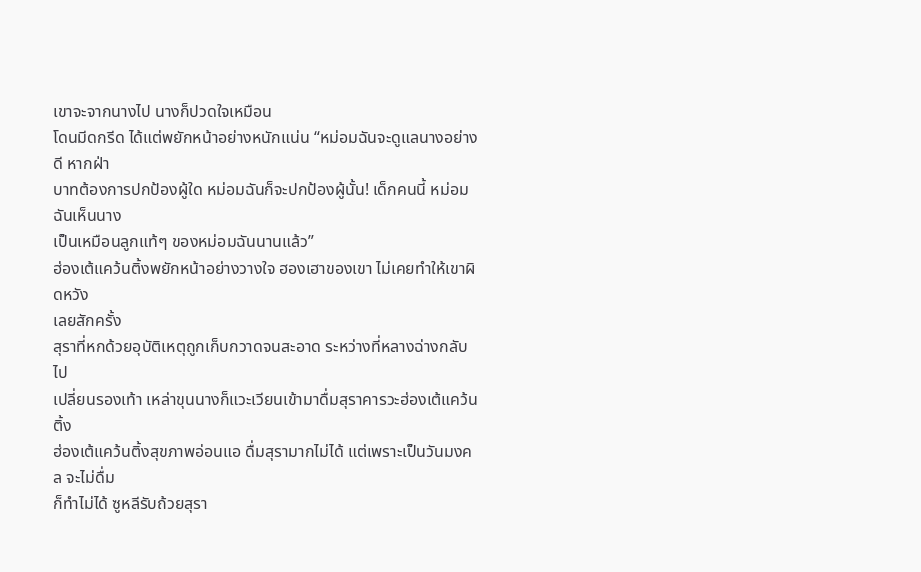เขาจะจากนางไป นางก็ปวดใจเหมือน
โดนมีดกรีด ได้แต่พยักหน้าอย่างหนักแน่น “หม่อมฉันจะดูแลนางอย่างดี หากฝ่า
บาทต้องการปกป้องผู้ใด หม่อมฉันก็จะปกป้องผู้นั้น! เด็กคนนี้ หม่อมฉันเห็นนาง
เป็นเหมือนลูกแท้ๆ ของหม่อมฉันนานแล้ว”
ฮ่องเต้แคว้นติ้งพยักหน้าอย่างวางใจ ฮองเฮาของเขา ไม่เคยทำให้เขาผิดหวัง
เลยสักครั้ง
สุราที่หกด้วยอุบัติเหตุถูกเก็บกวาดจนสะอาด ระหว่างที่หลางฉ่างกลับไป
เปลี่ยนรองเท้า เหล่าขุนนางก็แวะเวียนเข้ามาดื่มสุราคารวะฮ่องเต้แคว้นติ้ง
ฮ่องเต้แคว้นติ้งสุขภาพอ่อนแอ ดื่มสุรามากไม่ได้ แต่เพราะเป็นวันมงคล จะไม่ดื่ม
ก็ทำไม่ได้ ซูหลีรับถ้วยสุรา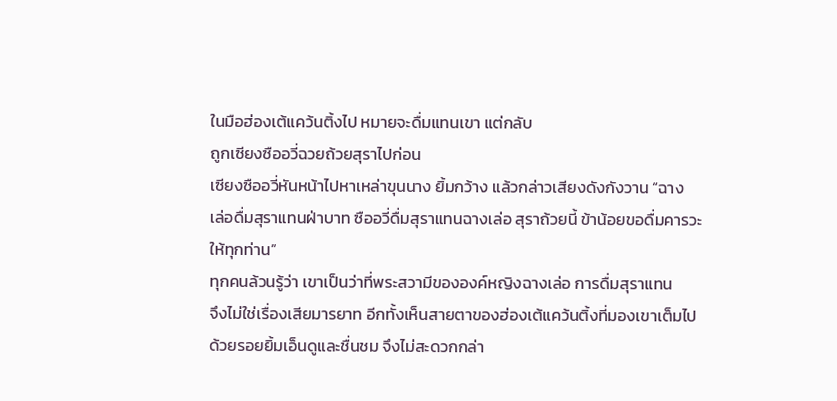ในมือฮ่องเต้แคว้นติ้งไป หมายจะดื่มแทนเขา แต่กลับ
ถูกเซียงซืออวี่ฉวยถ้วยสุราไปก่อน
เซียงซืออวี่หันหน้าไปหาเหล่าขุนนาง ยิ้มกว้าง แล้วกล่าวเสียงดังกังวาน “ฉาง
เล่อดื่มสุราแทนฝ่าบาท ซืออวี่ดื่มสุราแทนฉางเล่อ สุราถ้วยนี้ ข้าน้อยขอดื่มคารวะ
ให้ทุกท่าน”
ทุกคนล้วนรู้ว่า เขาเป็นว่าที่พระสวามีขององค์หญิงฉางเล่อ การดื่มสุราแทน
จึงไม่ใช่เรื่องเสียมารยาท อีกทั้งเห็นสายตาของฮ่องเต้แคว้นติ้งที่มองเขาเต็มไป
ด้วยรอยยิ้มเอ็นดูและชื่นชม จึงไม่สะดวกกล่า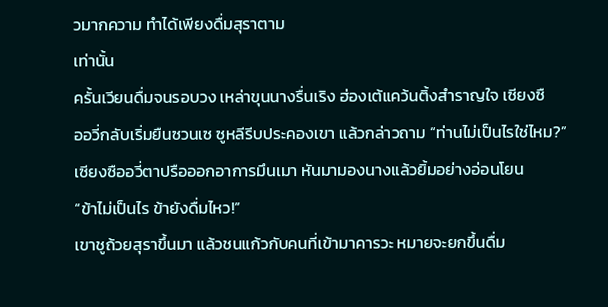วมากความ ทำได้เพียงดื่มสุราตาม
เท่านั้น
ครั้นเวียนดื่มจนรอบวง เหล่าขุนนางรื่นเริง ฮ่องเต้แคว้นติ้งสำราญใจ เซียงซื
ออวี่กลับเริ่มยืนซวนเซ ซูหลีรีบประคองเขา แล้วกล่าวถาม “ท่านไม่เป็นไรใช่ไหม?”
เซียงซืออวี่ตาปรือออกอาการมึนเมา หันมามองนางแล้วยิ้มอย่างอ่อนโยน
“ข้าไม่เป็นไร ข้ายังดื่มไหว!”
เขาชูถ้วยสุราขึ้นมา แล้วชนแก้วกับคนที่เข้ามาคารวะ หมายจะยกขึ้นดื่ม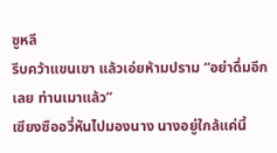ซูหลี
รีบคว้าแขนเขา แล้วเอ่ยห้ามปราม “อย่าดื่มอีกเลย ท่านเมาแล้ว”
เซียงซืออวี่หันไปมองนาง นางอยู่ใกล้แค่นี้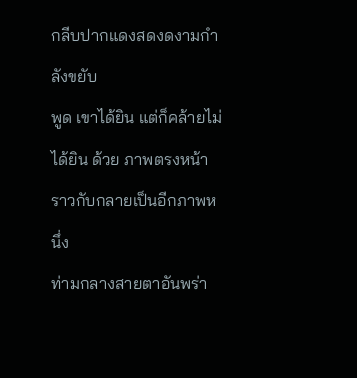กลีบปากแดงสดงดงามกำลังขยับ
พูด เขาได้ยิน แต่ก็คล้ายไม่ได้ยิน ด้วย ภาพตรงหน้าราวกับกลายเป็นอีกภาพหนึ่ง
ท่ามกลางสายตาอันพร่า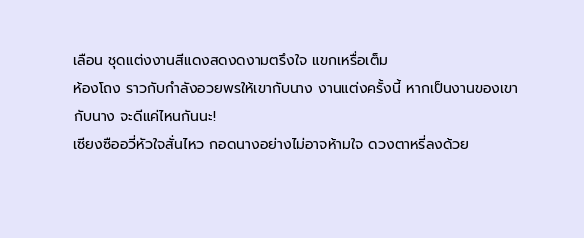เลือน ชุดแต่งงานสีแดงสดงดงามตรึงใจ แขกเหรื่อเต็ม
ห้องโถง ราวกับกำลังอวยพรให้เขากับนาง งานแต่งครั้งนี้ หากเป็นงานของเขา
กับนาง จะดีแค่ไหนกันนะ!
เซียงซืออวี่หัวใจสั่นไหว กอดนางอย่างไม่อาจห้ามใจ ดวงตาหรี่ลงด้วย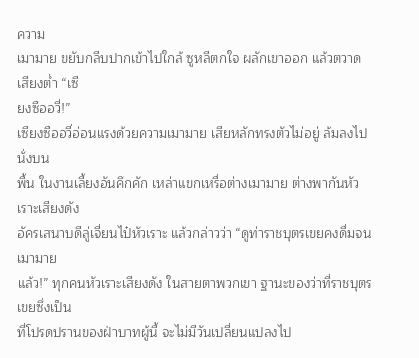ความ
เมามาย ขยับกลีบปากเข้าไปใกล้ ซูหลีตกใจ ผลักเขาออก แล้วตวาดเสียงต่ำ “เซี
ยงซืออวี่!”
เซียงซืออวี่อ่อนแรงด้วยความเมามาย เสียหลักทรงตัวไม่อยู่ ล้มลงไปนั่งบน
พื้น ในงานเลี้ยงอันคึกคัก เหล่าแขกเหรื่อต่างเมามาย ต่างพากันหัวเราะเสียงดัง
อัครเสนาบดีลู่เจี่ยนไป๋หัวเราะ แล้วกล่าวว่า “ดูท่าราชบุตรเขยคงดื่มจนเมามาย
แล้ว!” ทุกคนหัวเราะเสียงดัง ในสายตาพวกเขา ฐานะของว่าที่ราชบุตรเขยซึ่งเป็น
ที่โปรดปรานของฝ่าบาทผู้นี้ จะไม่มีวันเปลี่ยนแปลงไป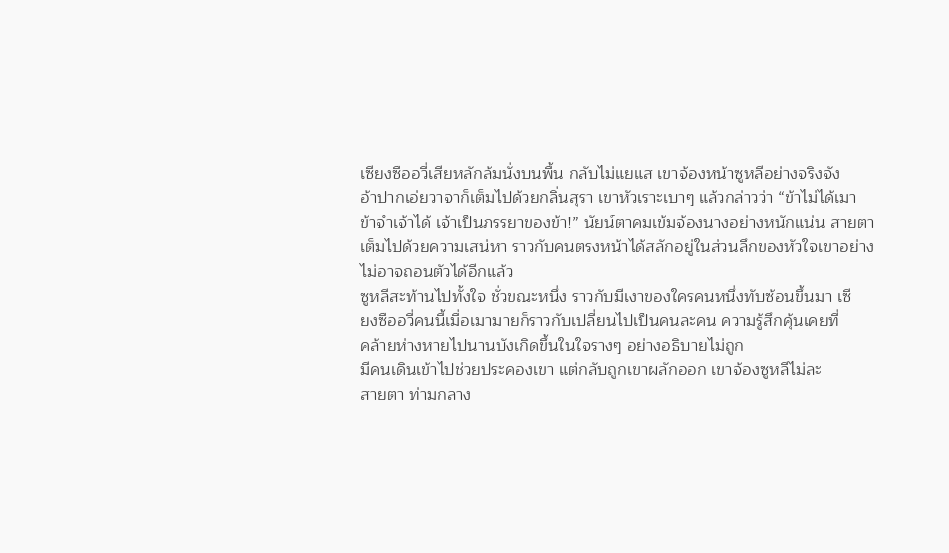เซียงซืออวี่เสียหลักล้มนั่งบนพื้น กลับไม่แยแส เขาจ้องหน้าซูหลีอย่างจริงจัง
อ้าปากเอ่ยวาจาก็เต็มไปด้วยกลิ่นสุรา เขาหัวเราะเบาๆ แล้วกล่าวว่า “ข้าไม่ได้เมา
ข้าจำเจ้าได้ เจ้าเป็นภรรยาของข้า!” นัยน์ตาคมเข้มจ้องนางอย่างหนักแน่น สายตา
เต็มไปด้วยความเสน่หา ราวกับคนตรงหน้าได้สลักอยู่ในส่วนลึกของหัวใจเขาอย่าง
ไม่อาจถอนตัวได้อีกแล้ว
ซูหลีสะท้านไปทั้งใจ ชั่วขณะหนึ่ง ราวกับมีเงาของใครคนหนึ่งทับซ้อนขึ้นมา เซี
ยงซืออวี่คนนี้เมื่อเมามายก็ราวกับเปลี่ยนไปเป็นคนละคน ความรู้สึกคุ้นเคยที่
คล้ายห่างหายไปนานบังเกิดขึ้นในใจรางๆ อย่างอธิบายไม่ถูก
มีคนเดินเข้าไปช่วยประคองเขา แต่กลับถูกเขาผลักออก เขาจ้องซูหลีไม่ละ
สายตา ท่ามกลาง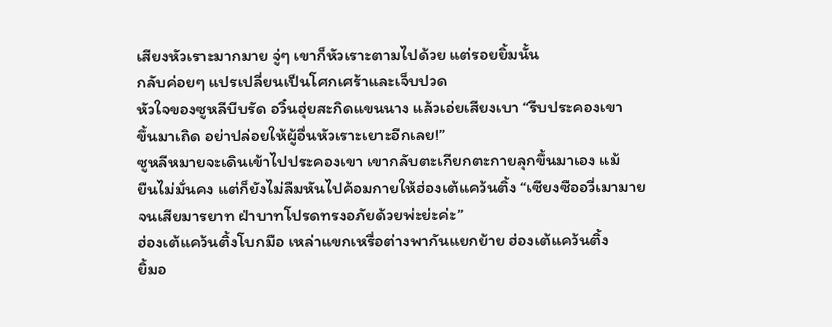เสียงหัวเราะมากมาย จู่ๆ เขาก็หัวเราะตามไปด้วย แต่รอยยิ้มนั้น
กลับค่อยๆ แปรเปลี่ยนเป็นโศกเศร้าและเจ็บปวด
หัวใจของซูหลีบีบรัด อวิ๋นฮุ่ยสะกิดแขนนาง แล้วเอ่ยเสียงเบา “รีบประคองเขา
ขึ้นมาเถิด อย่าปล่อยให้ผู้อื่นหัวเราะเยาะอีกเลย!”
ซูหลีหมายจะเดินเข้าไปประคองเขา เขากลับตะเกียกตะกายลุกขึ้นมาเอง แม้
ยืนไม่มั่นคง แต่ก็ยังไม่ลืมหันไปค้อมกายให้ฮ่องเต้แคว้นติ้ง “เซียงซืออวี่เมามาย
จนเสียมารยาท ฝ่าบาทโปรดทรงอภัยด้วยพ่ะย่ะค่ะ”
ฮ่องเต้แคว้นติ้งโบกมือ เหล่าแขกเหรื่อต่างพากันแยกย้าย ฮ่องเต้แคว้นติ้ง
ยิ้มอ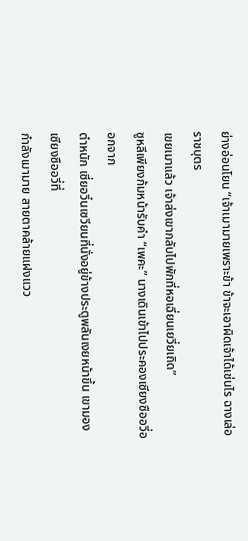ย่างอ่อนโยน “เจ้าเมามายเพราะข้า ข้าจะเอาผิดเจ้าได้เช่นไร ฉางเล่อ ราชบุตร
เขยเมาแล้ว เจ้าส่งเขากลับไปพักที่หอเฉี่ยนเยวี่ยเถิด”
ซูหลีเพียงก้มหน้ารับคำ “เพคะ” นางเดินเข้าไปประคองเซียงซืออวี่ออกจาก
ตำหนัก เซี่ยอวิ๋นเซวียนที่นั่งอยู่ข้างประตูพลันเงยหน้าขึ้น เขามองเซียงซืออวี่ที่
กำลังเมามาย สายตาคล้ายแฝงแวว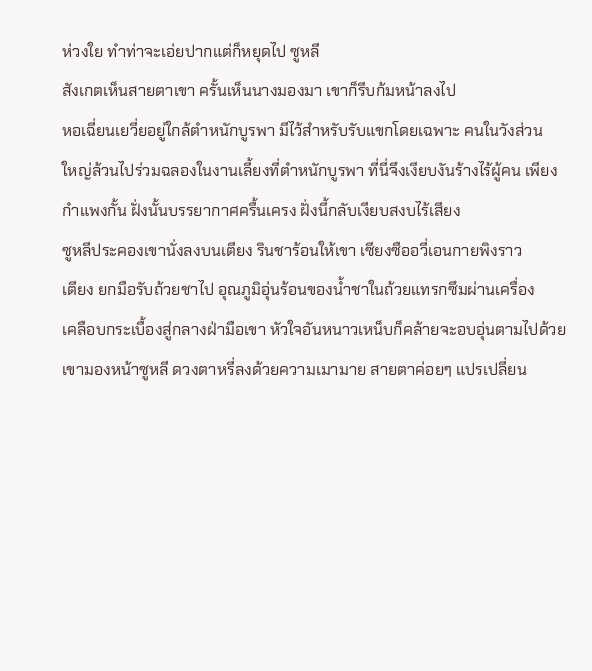ห่วงใย ทำท่าจะเอ่ยปากแต่ก็หยุดไป ซูหลี
สังเกตเห็นสายตาเขา ครั้นเห็นนางมองมา เขาก็รีบก้มหน้าลงไป
หอเฉี่ยนเยวี่ยอยู่ใกล้ตำหนักบูรพา มีไว้สำหรับรับแขกโดยเฉพาะ คนในวังส่วน
ใหญ่ล้วนไปร่วมฉลองในงานเลี้ยงที่ตำหนักบูรพา ที่นี่จึงเงียบงันร้างไร้ผู้คน เพียง
กำแพงกั้น ฝั่งนั้นบรรยากาศครื้นเครง ฝั่งนี้กลับเงียบสงบไร้เสียง
ซูหลีประคองเขานั่งลงบนเตียง รินชาร้อนให้เขา เซียงซืออวี่เอนกายพิงราว
เตียง ยกมือรับถ้วยชาไป อุณภูมิอุ่นร้อนของน้ำชาในถ้วยแทรกซึมผ่านเครื่อง
เคลือบกระเบื้องสู่กลางฝ่ามือเขา หัวใจอันหนาวเหน็บก็คล้ายจะอบอุ่นตามไปด้วย
เขามองหน้าซูหลี ดวงตาหรี่ลงด้วยความเมามาย สายตาค่อยๆ แปรเปลี่ยน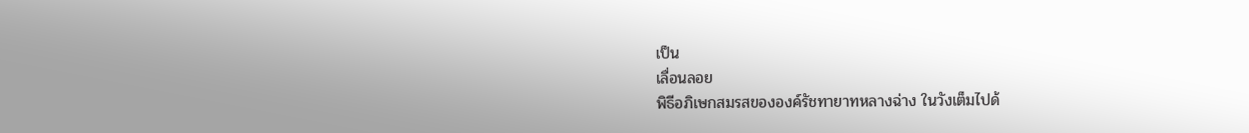เป็น
เลื่อนลอย
พิธีอภิเษกสมรสขององค์รัชทายาทหลางฉ่าง ในวังเต็มไปด้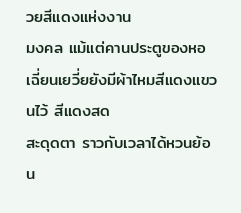วยสีแดงแห่งงาน
มงคล แม้แต่คานประตูของหอเฉี่ยนเยวี่ยยังมีผ้าไหมสีแดงแขวนไว้ สีแดงสด
สะดุดตา ราวกับเวลาได้หวนย้อน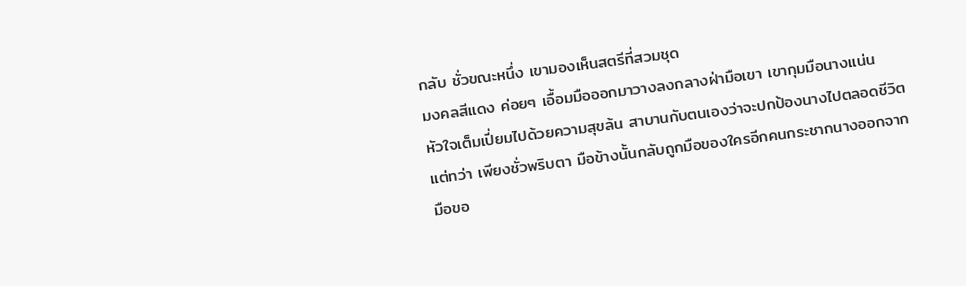กลับ ชั่วขณะหนึ่ง เขามองเห็นสตรีที่สวมชุด
มงคลสีแดง ค่อยๆ เอื้อมมือออกมาวางลงกลางฝ่ามือเขา เขากุมมือนางแน่น
หัวใจเต็มเปี่ยมไปด้วยความสุขล้น สาบานกับตนเองว่าจะปกป้องนางไปตลอดชีวิต
แต่ทว่า เพียงชั่วพริบตา มือข้างนั้นกลับถูกมือของใครอีกคนกระชากนางออกจาก
มือขอ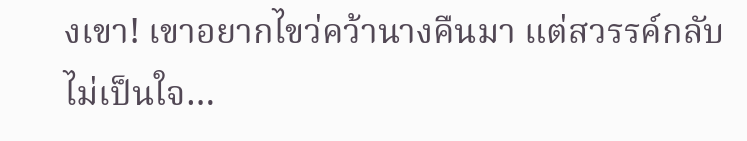งเขา! เขาอยากไขว่คว้านางคืนมา แต่สวรรค์กลับไม่เป็นใจ…